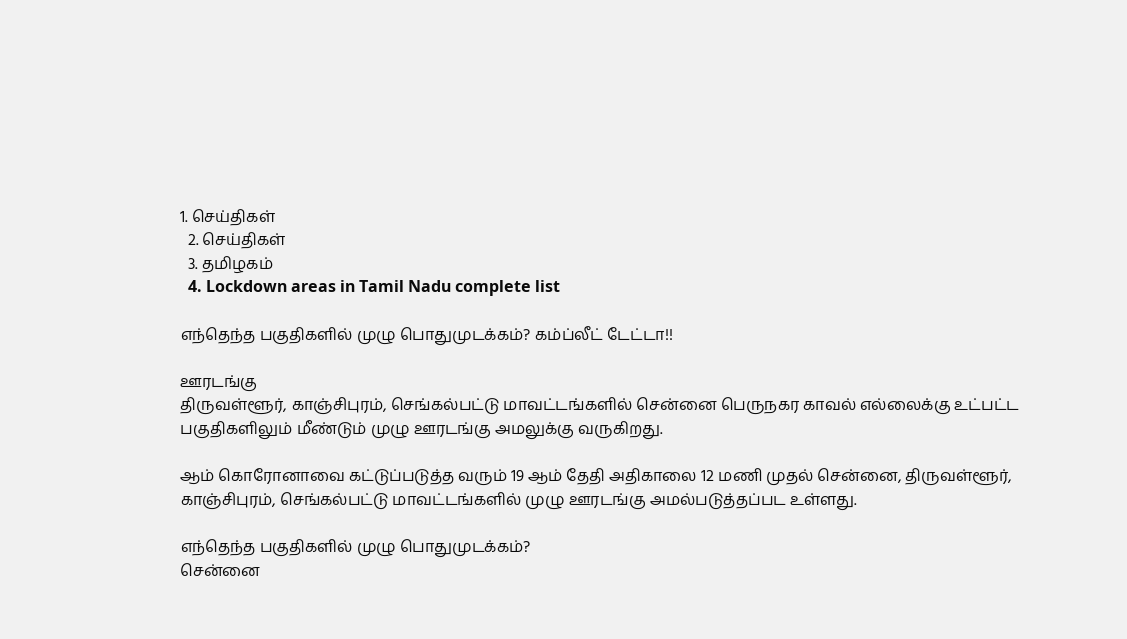1. செய்திகள்
  2. செய்திகள்
  3. த‌மிழக‌ம்
  4. Lockdown areas in Tamil Nadu complete list

எந்தெந்த பகுதிகளில் முழு பொதுமுடக்கம்? கம்ப்லீட் டேட்டா!!

ஊரடங்கு
திருவள்ளூர், காஞ்சிபுரம், செங்கல்பட்டு மாவட்டங்களில் சென்னை பெருநகர காவல் எல்லைக்கு உட்பட்ட பகுதிகளிலும் மீண்டும் முழு ஊரடங்கு அமலுக்கு வருகிறது.

ஆம் கொரோனாவை கட்டுப்படுத்த வரும் 19 ஆம் தேதி அதிகாலை 12 மணி முதல் சென்னை, திருவள்ளூர், காஞ்சிபுரம், செங்கல்பட்டு மாவட்டங்களில் முழு ஊரடங்கு அமல்படுத்தப்பட உள்ளது.

எந்தெந்த பகுதிகளில் முழு பொதுமுடக்கம்?
சென்னை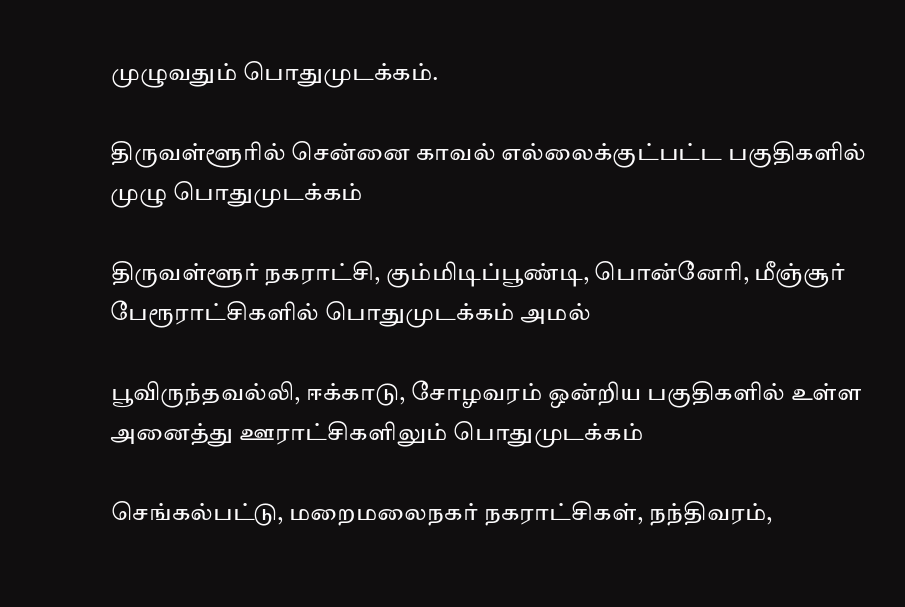முழுவதும் பொதுமுடக்கம்.

திருவள்ளூரில் சென்னை காவல் எல்லைக்குட்பட்ட பகுதிகளில் முழு பொதுமுடக்கம்

திருவள்ளூர் நகராட்சி, கும்மிடிப்பூண்டி, பொன்னேரி, மீஞ்சூர் பேரூராட்சிகளில் பொதுமுடக்கம் அமல்

பூவிருந்தவல்லி, ஈக்காடு, சோழவரம் ஒன்றிய பகுதிகளில் உள்ள அனைத்து ஊராட்சிகளிலும் பொதுமுடக்கம்

செங்கல்பட்டு, மறைமலைநகர் நகராட்சிகள், நந்திவரம்,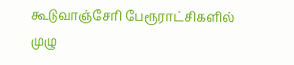கூடுவாஞ்சேரி பேரூராட்சிகளில் முழு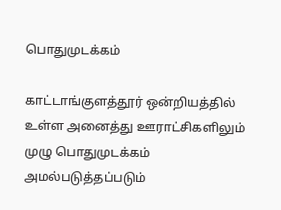பொதுமுடக்கம்

காட்டாங்குளத்தூர் ஒன்றியத்தில் உள்ள அனைத்து ஊராட்சிகளிலும் முழு பொதுமுடக்கம் அமல்படுத்தப்படும்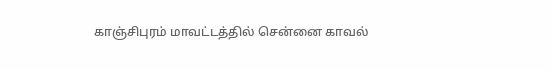காஞ்சிபுரம் மாவட்டத்தில் சென்னை காவல்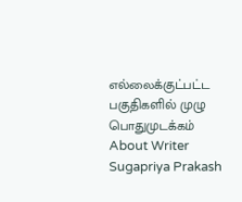எல்லைக்குட்பட்ட பகுதிகளில் முழு பொதுமுடக்கம்
About Writer
Sugapriya Prakash